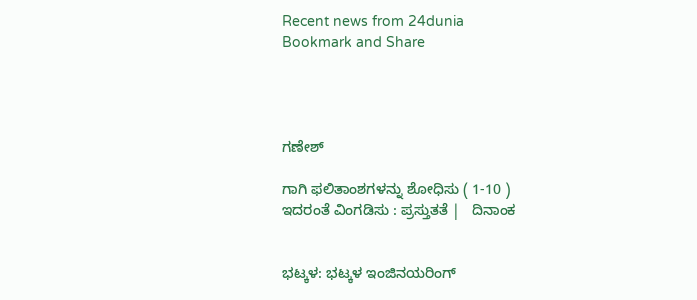Recent news from 24dunia
Bookmark and Share




ಗಣೇಶ್

ಗಾಗಿ ಫಲಿತಾಂಶಗಳನ್ನು ಶೋಧಿಸು ( 1-10 )
ಇದರಂತೆ ವಿಂಗಡಿಸು : ಪ್ರಸ್ತುತತೆ |   ದಿನಾಂಕ


ಭಟ್ಕಳ: ಭಟ್ಕಳ ಇಂಜಿನಯರಿಂಗ್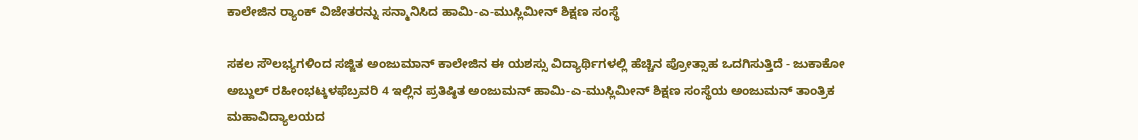ಕಾಲೇಜಿನ ರ್‍ಯಾಂಕ್ ವಿಜೇತರನ್ನು ಸನ್ಮಾನಿಸಿದ ಹಾಮಿ-ಎ-ಮುಸ್ಲಿಮೀನ್ ಶಿಕ್ಷಣ ಸಂಸ್ಥೆ

ಸಕಲ ಸೌಲಭ್ಯಗಳಿಂದ ಸಜ್ಜಿತ ಅಂಜುಮಾನ್ ಕಾಲೇಜಿನ ಈ ಯಶಸ್ಸು ವಿದ್ಯಾರ್ಥಿಗಳಲ್ಲಿ ಹೆಚ್ಚಿನ ಪ್ರೋತ್ಸಾಹ ಒದಗಿಸುತ್ತಿದೆ - ಜುಕಾಕೋ ಅಬ್ದುಲ್ ರಹೀಂಭಟ್ಕಳಫೆಬ್ರವರಿ 4 ಇಲ್ಲಿನ ಪ್ರತಿಷ್ಠಿತ ಅಂಜುಮನ್ ಹಾಮಿ-ಎ-ಮುಸ್ಲಿಮೀನ್ ಶಿಕ್ಷಣ ಸಂಸ್ಥೆಯ ಅಂಜುಮನ್ ತಾಂತ್ರಿಕ ಮಹಾವಿದ್ಯಾಲಯದ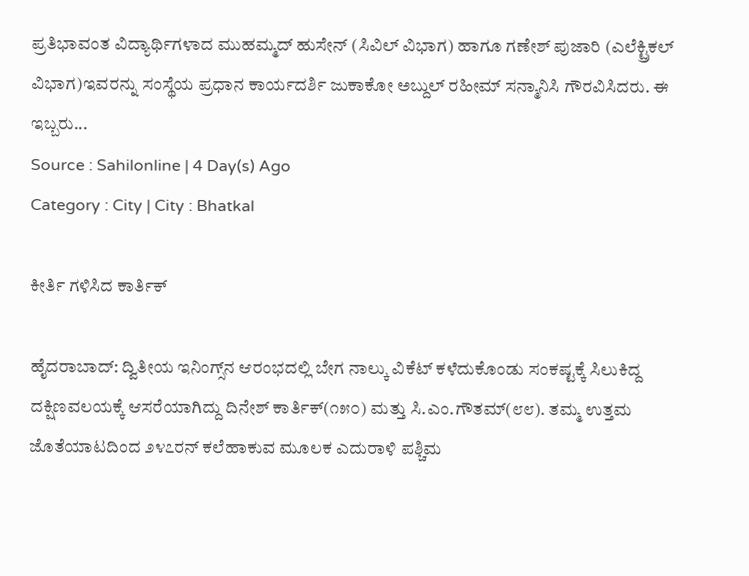ಪ್ರತಿಭಾವಂತ ವಿದ್ಯಾರ್ಥಿಗಳಾದ ಮುಹಮ್ಮದ್ ಹುಸೇನ್ (ಸಿವಿಲ್ ವಿಭಾಗ) ಹಾಗೂ ಗಣೇಶ್ ಪುಜಾರಿ (ಎಲೆಕ್ಟ್ರಿಕಲ್ ವಿಭಾಗ)ಇವರನ್ನು ಸಂಸ್ಥೆಯ ಪ್ರಧಾನ ಕಾರ್ಯದರ್ಶಿ ಜುಕಾಕೋ ಅಬ್ದುಲ್ ರಹೀಮ್ ಸನ್ಮಾನಿಸಿ ಗೌರವಿಸಿದರು. ಈ ಇಬ್ಬರು...
Source : Sahilonline | 4 Day(s) Ago
Category : City | City : Bhatkal

ಕೀರ್ತಿ ಗಳಿಸಿದ ಕಾರ್ತಿಕ್‌

ಹೈದರಾಬಾದ್‌: ದ್ವಿತೀಯ ಇನಿಂಗ್ಸ್‌ನ ಆರಂಭದಲ್ಲಿ ಬೇಗ ನಾಲ್ಕು ವಿಕೆಟ್‌ ಕಳೆದುಕೊಂಡು ಸಂಕಷ್ಟಕ್ಕೆ ಸಿಲುಕಿದ್ದ ದಕ್ಷಿಣವಲಯಕ್ಕೆ ಆಸರೆಯಾಗಿದ್ದು ದಿನೇಶ್‌ ಕಾರ್ತಿಕ್‌(೧೫೦) ಮತ್ತು ಸಿ.ಎಂ.ಗೌತಮ್‌(೮೮). ತಮ್ಮ ಉತ್ತಮ ಜೊತೆಯಾಟದಿಂದ ೨೪೭ರನ್‌ ಕಲೆಹಾಕುವ ಮೂಲಕ ಎದುರಾಳಿ ಪಶ್ಚಿಮ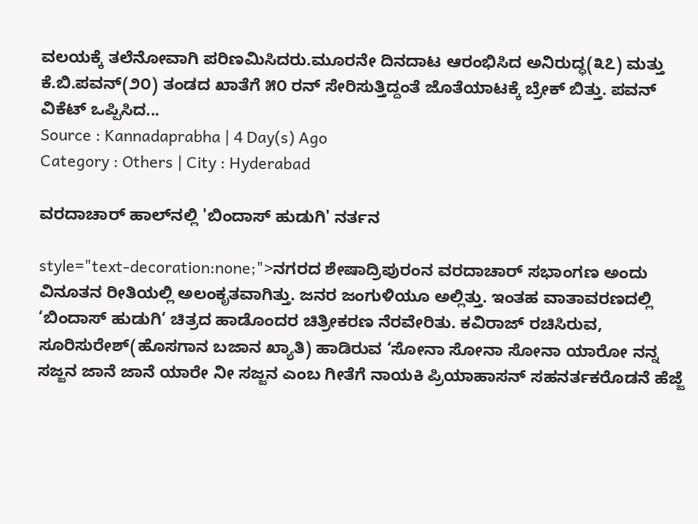ವಲಯಕ್ಕೆ ತಲೆನೋವಾಗಿ ಪರಿಣಮಿಸಿದರು.ಮೂರನೇ ದಿನದಾಟ ಆರಂಭಿಸಿದ ಅನಿರುದ್ಧ(೩೭) ಮತ್ತು ಕೆ.ಬಿ.ಪವನ್‌(೨೦) ತಂಡದ ಖಾತೆಗೆ ೫೦ ರನ್‌ ಸೇರಿಸುತ್ತಿದ್ದಂತೆ ಜೊತೆಯಾಟಕ್ಕೆ ಬ್ರೇಕ್‌ ಬಿತ್ತು. ಪವನ್‌ ವಿಕೆಟ್‌ ಒಪ್ಪಿಸಿದ...
Source : Kannadaprabha | 4 Day(s) Ago
Category : Others | City : Hyderabad

ವರದಾಚಾರ್ ಹಾಲ್‌ನಲ್ಲಿ 'ಬಿಂದಾಸ್ ಹುಡುಗಿ' ನರ್ತನ

style="text-decoration:none;">ನಗರದ ಶೇಷಾದ್ರಿಪುರಂನ ವರದಾಚಾರ್ ಸಭಾಂಗಣ ಅಂದು ವಿನೂತನ ರೀತಿಯಲ್ಲಿ ಅಲಂಕೃತವಾಗಿತ್ತು. ಜನರ ಜಂಗುಳಿಯೂ ಅಲ್ಲಿತ್ತು. ಇಂತಹ ವಾತಾವರಣದಲ್ಲಿ ‘ಬಿಂದಾಸ್ ಹುಡುಗಿ‘ ಚಿತ್ರದ ಹಾಡೊಂದರ ಚಿತ್ರೀಕರಣ ನೆರವೇರಿತು. ಕವಿರಾಜ್ ರಚಿಸಿರುವ, ಸೂರಿಸುರೇಶ್(ಹೊಸಗಾನ ಬಜಾನ ಖ್ಯಾತಿ) ಹಾಡಿರುವ ‘ಸೋನಾ ಸೋನಾ ಸೋನಾ ಯಾರೋ ನನ್ನ ಸಜ್ಜನ ಜಾನೆ ಜಾನೆ ಯಾರೇ ನೀ ಸಜ್ಜನ ಎಂಬ ಗೀತೆಗೆ ನಾಯಕಿ ಪ್ರಿಯಾಹಾಸನ್ ಸಹನರ್ತಕರೊಡನೆ ಹೆಜ್ಜೆ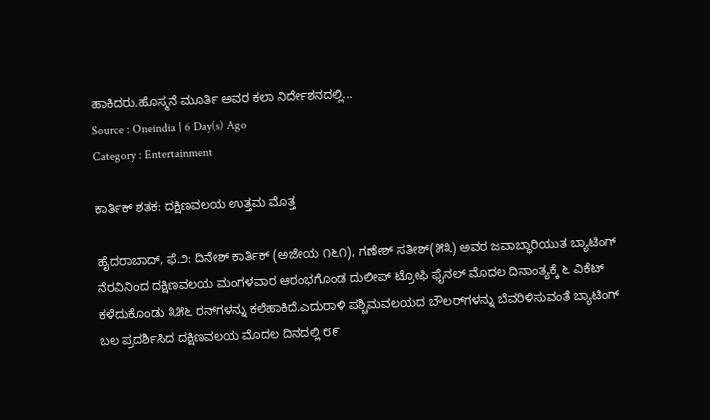ಹಾಕಿದರು.ಹೊಸ್ಮನೆ ಮೂರ್ತಿ ಅವರ ಕಲಾ ನಿರ್ದೇಶನದಲ್ಲಿ...
Source : Oneindia | 6 Day(s) Ago
Category : Entertainment

ಕಾರ್ತಿಕ್‌ ಶತಕ: ದಕ್ಷಿಣವಲಯ ಉತ್ತಮ ಮೊತ್ತ

ಹೈದರಾಬಾದ್‌, ಫೆ.೨: ದಿನೇಶ್‌ ಕಾರ್ತಿಕ್‌ (ಅಜೇಯ ೧೬೧), ಗಣೇಶ್‌ ಸತೀಶ್‌(೫೩) ಅವರ ಜವಾಬ್ಧಾರಿಯುತ ಬ್ಯಾಟಿಂಗ್‌ ನೆರವಿನಿಂದ ದಕ್ಷಿಣವಲಯ ಮಂಗಳವಾರ ಆರಂಭಗೊಂಡ ದುಲೀಪ್‌ ಟ್ರೋಫಿ ಫೈನಲ್‌ ಮೊದಲ ದಿನಾಂತ್ಯಕ್ಕೆ ೬ ವಿಕೆಟ್‌ ಕಳೆದುಕೊಂಡು ೩೫೬ ರನ್‌ಗಳನ್ನು ಕಲೆಹಾಕಿದೆ.ಎದುರಾಳಿ ಪಶ್ಚಿಮವಲಯದ ಬೌಲರ್‌ಗಳನ್ನು ಬೆವರಿಳಿಸುವಂತೆ ಬ್ಯಾಟಿಂಗ್‌ ಬಲ ಪ್ರದರ್ಶಿಸಿದ ದಕ್ಷಿಣವಲಯ ಮೊದಲ ದಿನದಲ್ಲಿ ೮೯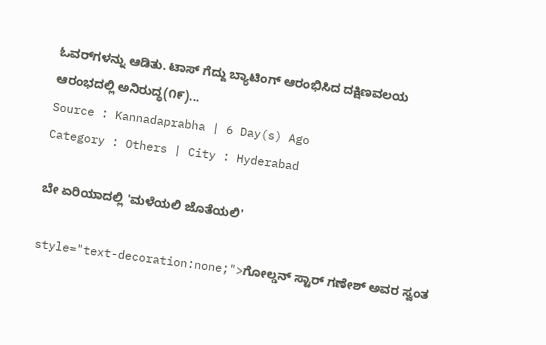ಓವರ್‌ಗಳನ್ನು ಆಡಿತು. ಟಾಸ್‌ ಗೆದ್ದು ಬ್ಯಾಟಿಂಗ್‌ ಆರಂಭಿಸಿದ ದಕ್ಷಿಣವಲಯ ಆರಂಭದಲ್ಲಿ ಅನಿರುದ್ಧ(೧೯)...
Source : Kannadaprabha | 6 Day(s) Ago
Category : Others | City : Hyderabad

ಬೇ ಏರಿಯಾದಲ್ಲಿ 'ಮಳೆಯಲಿ ಜೊತೆಯಲಿ'

style="text-decoration:none;">ಗೋಲ್ಡನ್ ಸ್ಟಾರ್ ಗಣೇಶ್ ಅವರ ಸ್ವಂತ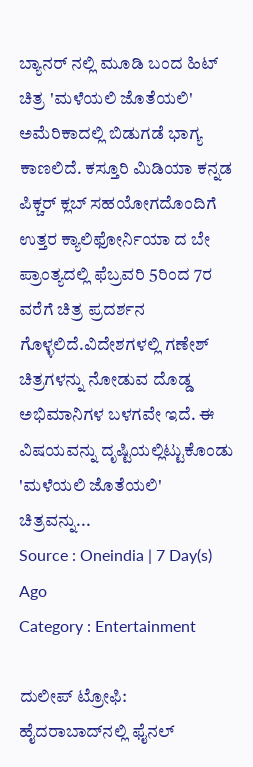ಬ್ಯಾನರ್ ನಲ್ಲಿ ಮೂಡಿ ಬಂದ ಹಿಟ್ ಚಿತ್ರ 'ಮಳೆಯಲಿ ಜೊತೆಯಲಿ' ಅಮೆರಿಕಾದಲ್ಲಿ ಬಿಡುಗಡೆ ಭಾಗ್ಯ ಕಾಣಲಿದೆ. ಕಸ್ತೂರಿ ಮಿಡಿಯಾ ಕನ್ನಡ ಪಿಕ್ಚರ್ ಕ್ಲಬ್ ಸಹಯೋಗದೊಂದಿಗೆ ಉತ್ತರ ಕ್ಯಾಲಿಫೋರ್ನಿಯಾ ದ ಬೇ ಪ್ರಾಂತ್ಯದಲ್ಲಿ ಫೆಬ್ರವರಿ 5ರಿಂದ 7ರ ವರೆಗೆ ಚಿತ್ರ ಪ್ರದರ್ಶನ ಗೊಳ್ಳಲಿದೆ.ವಿದೇಶಗಳಲ್ಲಿ ಗಣೇಶ್ ಚಿತ್ರಗಳನ್ನು ನೋಡುವ ದೊಡ್ಡ ಅಭಿಮಾನಿಗಳ ಬಳಗವೇ ಇದೆ. ಈ ವಿಷಯವನ್ನು ದೃಷ್ಟಿಯಲ್ಲಿಟ್ಟುಕೊಂಡು 'ಮಳೆಯಲಿ ಜೊತೆಯಲಿ' ಚಿತ್ರವನ್ನು...
Source : Oneindia | 7 Day(s) Ago
Category : Entertainment

ದುಲೀಪ್‌ ಟ್ರೋಫಿ: ಹೈದರಾಬಾದ್‌ನಲ್ಲಿ ಫೈನಲ್‌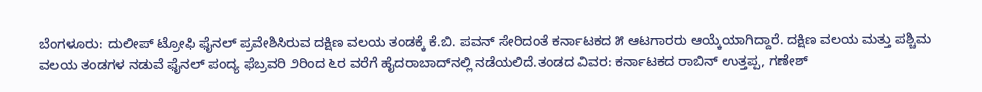ಬೆಂಗಳೂರು: ದುಲೀಪ್‌ ಟ್ರೋಫಿ ಫೈನಲ್‌ ಪ್ರವೇಶಿಸಿರುವ ದಕ್ಷಿಣ ವಲಯ ತಂಡಕ್ಕೆ ಕೆ.ಬಿ. ಪವನ್‌ ಸೇರಿದಂತೆ ಕರ್ನಾಟಕದ ೫ ಆಟಗಾರರು ಆಯ್ಕೆಯಾಗಿದ್ದಾರೆ. ದಕ್ಷಿಣ ವಲಯ ಮತ್ತು ಪಶ್ಚಿಮ ವಲಯ ತಂಡಗಳ ನಡುವೆ ಫೈನಲ್‌ ಪಂದ್ಯ ಫೆಬ್ರವರಿ ೨ರಿಂದ ೬ರ ವರೆಗೆ ಹೈದರಾಬಾದ್‌ನಲ್ಲಿ ನಡೆಯಲಿದೆ.ತಂಡದ ವಿವರ: ಕರ್ನಾಟಕದ ರಾಬಿನ್‌ ಉತ್ತಪ್ಪ, ಗಣೇಶ್‌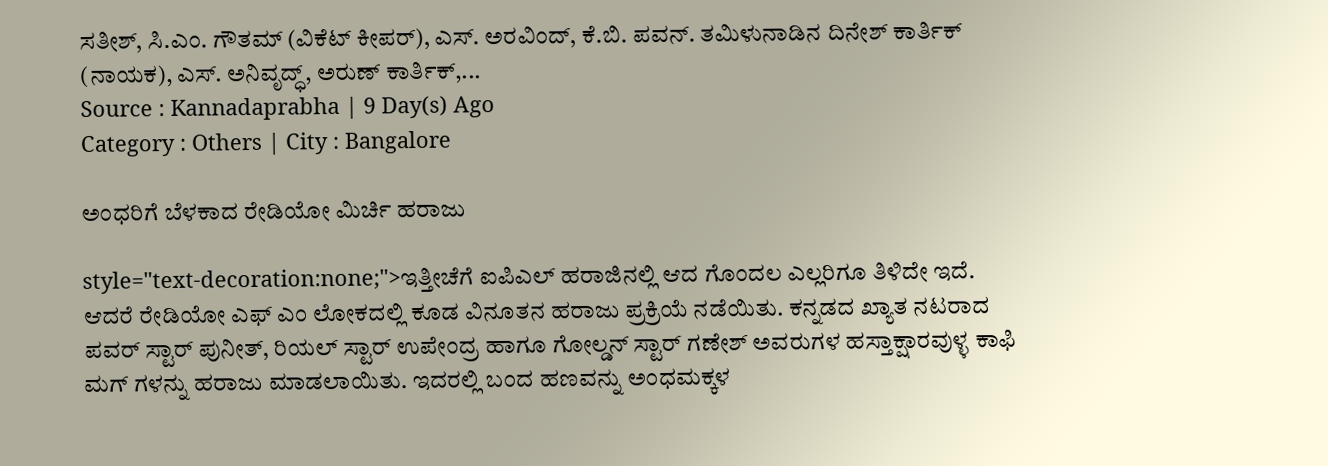ಸತೀಶ್‌, ಸಿ.ಎಂ. ಗೌತಮ್‌ (ವಿಕೆಟ್‌ ಕೀಪರ್‌), ಎಸ್‌. ಅರವಿಂದ್‌, ಕೆ.ಬಿ. ಪವನ್‌. ತಮಿಳುನಾಡಿನ ದಿನೇಶ್‌ ಕಾರ್ತಿಕ್‌ (ನಾಯಕ), ಎಸ್‌. ಅನಿವೃದ್ಧ್‌, ಅರುಣ್‌ ಕಾರ್ತಿಕ್‌,...
Source : Kannadaprabha | 9 Day(s) Ago
Category : Others | City : Bangalore

ಅಂಧರಿಗೆ ಬೆಳಕಾದ ರೇಡಿಯೋ ಮಿರ್ಚಿ ಹರಾಜು

style="text-decoration:none;">ಇತ್ತೀಚೆಗೆ ಐಪಿಎಲ್ ಹರಾಜಿನಲ್ಲಿ ಆದ ಗೊಂದಲ ಎಲ್ಲರಿಗೂ ತಿಳಿದೇ ಇದೆ. ಆದರೆ ರೇಡಿಯೋ ಎಫ್ ಎಂ ಲೋಕದಲ್ಲಿ ಕೂಡ ವಿನೂತನ ಹರಾಜು ಪ್ರಕ್ರಿಯೆ ನಡೆಯಿತು. ಕನ್ನಡದ ಖ್ಯಾತ ನಟರಾದ ಪವರ್ ಸ್ಟಾರ್ ಪುನೀತ್, ರಿಯಲ್ ಸ್ಟಾರ್ ಉಪೇಂದ್ರ ಹಾಗೂ ಗೋಲ್ಡನ್ ಸ್ಟಾರ್ ಗಣೇಶ್ ಅವರುಗಳ ಹಸ್ತಾಕ್ಷಾರವುಳ್ಳ ಕಾಫಿ ಮಗ್ ಗಳನ್ನು ಹರಾಜು ಮಾಡಲಾಯಿತು. ಇದರಲ್ಲಿ ಬಂದ ಹಣವನ್ನು ಅಂಧಮಕ್ಕಳ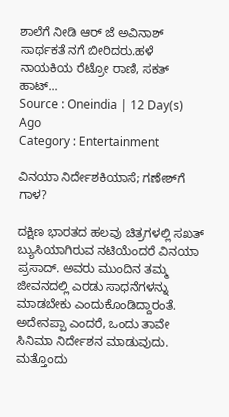ಶಾಲೆಗೆ ನೀಡಿ ಆರ್ ಜೆ ಅವಿನಾಶ್ ಸಾರ್ಥಕತೆ ನಗೆ ಬೀರಿದರು.ಹಳೆ ನಾಯಕಿಯ ರೆಟ್ರೋ ರಾಣಿ, ಸಕತ್ ಹಾಟ್...
Source : Oneindia | 12 Day(s) Ago
Category : Entertainment

ವಿನಯಾ ನಿರ್ದೇಶಕಿಯಾಸೆ; ಗಣೇಶ್‌ಗೆ ಗಾಳ?

ದಕ್ಷಿಣ ಭಾರತದ ಹಲವು ಚಿತ್ರಗಳಲ್ಲಿ ಸಖತ್ ಬ್ಯುಸಿಯಾಗಿರುವ ನಟಿಯೆಂದರೆ ವಿನಯಾ ಪ್ರಸಾದ್. ಅವರು ಮುಂದಿನ ತಮ್ಮ ಜೀವನದಲ್ಲಿ ಎರಡು ಸಾಧನೆಗಳನ್ನು ಮಾಡಬೇಕು ಎಂದುಕೊಂಡಿದ್ದಾರಂತೆ. ಅದೇನಪ್ಪಾ ಎಂದರೆ, ಒಂದು ತಾವೇ ಸಿನಿಮಾ ನಿರ್ದೇಶನ ಮಾಡುವುದು. ಮತ್ತೊಂದು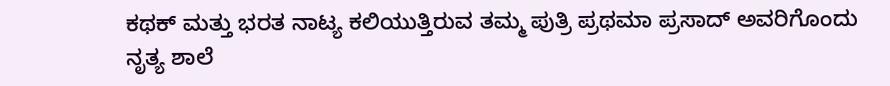ಕಥಕ್ ಮತ್ತು ಭರತ ನಾಟ್ಯ ಕಲಿಯುತ್ತಿರುವ ತಮ್ಮ ಪುತ್ರಿ ಪ್ರಥಮಾ ಪ್ರಸಾದ್ ಅವರಿಗೊಂದು ನೃತ್ಯ ಶಾಲೆ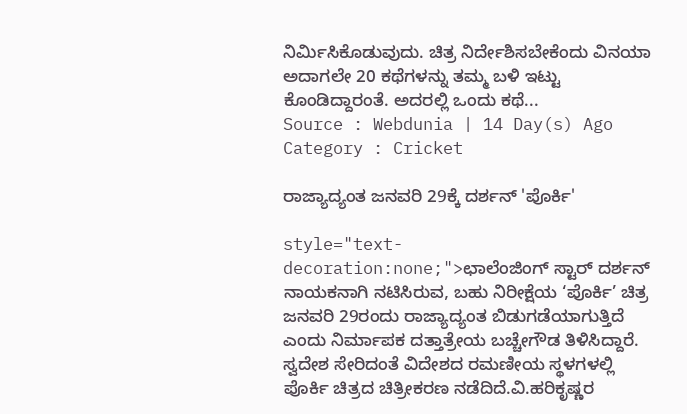ನಿರ್ಮಿಸಿಕೊಡುವುದು. ಚಿತ್ರ ನಿರ್ದೇಶಿಸಬೇಕೆಂದು ವಿನಯಾ ಅದಾಗಲೇ 20 ಕಥೆಗಳನ್ನು ತಮ್ಮ ಬಳಿ ಇಟ್ಟು ಕೊಂಡಿದ್ದಾರಂತೆ. ಅದರಲ್ಲಿ ಒಂದು ಕಥೆ...
Source : Webdunia | 14 Day(s) Ago
Category : Cricket

ರಾಜ್ಯಾದ್ಯಂತ ಜನವರಿ 29ಕ್ಕೆ ದರ್ಶನ್ 'ಪೊರ್ಕಿ'

style="text-decoration:none;">ಛಾಲೆಂಜಿಂಗ್ ಸ್ಟಾರ್ ದರ್ಶನ್ ನಾಯಕನಾಗಿ ನಟಿಸಿರುವ, ಬಹು ನಿರೀಕ್ಷೆಯ ‘ಪೊರ್ಕಿ’ ಚಿತ್ರ ಜನವರಿ 29ರಂದು ರಾಜ್ಯಾದ್ಯಂತ ಬಿಡುಗಡೆಯಾಗುತ್ತಿದೆ ಎಂದು ನಿರ್ಮಾಪಕ ದತ್ತಾತ್ರೇಯ ಬಚ್ಚೇಗೌಡ ತಿಳಿಸಿದ್ದಾರೆ. ಸ್ವದೇಶ ಸೇರಿದಂತೆ ವಿದೇಶದ ರಮಣೀಯ ಸ್ಥಳಗಳಲ್ಲಿ ಪೊರ್ಕಿ ಚಿತ್ರದ ಚಿತ್ರೀಕರಣ ನಡೆದಿದೆ.ವಿ.ಹರಿಕೃಷ್ಣರ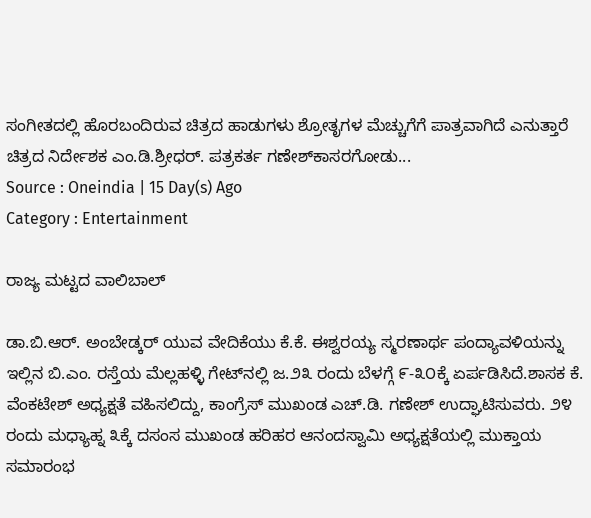ಸಂಗೀತದಲ್ಲಿ ಹೊರಬಂದಿರುವ ಚಿತ್ರದ ಹಾಡುಗಳು ಶ್ರೋತೃಗಳ ಮೆಚ್ಚುಗೆಗೆ ಪಾತ್ರವಾಗಿದೆ ಎನುತ್ತಾರೆ ಚಿತ್ರದ ನಿರ್ದೇಶಕ ಎಂ.ಡಿ.ಶ್ರೀಧರ್. ಪತ್ರಕರ್ತ ಗಣೇಶ್‌ಕಾಸರಗೋಡು...
Source : Oneindia | 15 Day(s) Ago
Category : Entertainment

ರಾಜ್ಯ ಮಟ್ಟದ ವಾಲಿಬಾಲ್‌

ಡಾ.ಬಿ.ಆರ್‌. ಅಂಬೇಡ್ಕರ್‌ ಯುವ ವೇದಿಕೆಯು ಕೆ.ಕೆ. ಈಶ್ವರಯ್ಯ ಸ್ಮರಣಾರ್ಥ ಪಂದ್ಯಾವಳಿಯನ್ನು ಇಲ್ಲಿನ ಬಿ.ಎಂ. ರಸ್ತೆಯ ಮೆಲ್ಲಹಳ್ಳಿ ಗೇಟ್‌ನಲ್ಲಿ ಜ.೨೩ ರಂದು ಬೆಳಗ್ಗೆ ೯-೩೦ಕ್ಕೆ ಏರ್ಪಡಿಸಿದೆ.ಶಾಸಕ ಕೆ. ವೆಂಕಟೇಶ್‌ ಅಧ್ಯಕ್ಷತೆ ವಹಿಸಲಿದ್ದು, ಕಾಂಗ್ರೆಸ್‌ ಮುಖಂಡ ಎಚ್‌.ಡಿ. ಗಣೇಶ್‌ ಉದ್ಘಾಟಿಸುವರು. ೨೪ ರಂದು ಮಧ್ಯಾಹ್ನ ೩ಕ್ಕೆ ದಸಂಸ ಮುಖಂಡ ಹರಿಹರ ಆನಂದಸ್ವಾಮಿ ಅಧ್ಯಕ್ಷತೆಯಲ್ಲಿ ಮುಕ್ತಾಯ ಸಮಾರಂಭ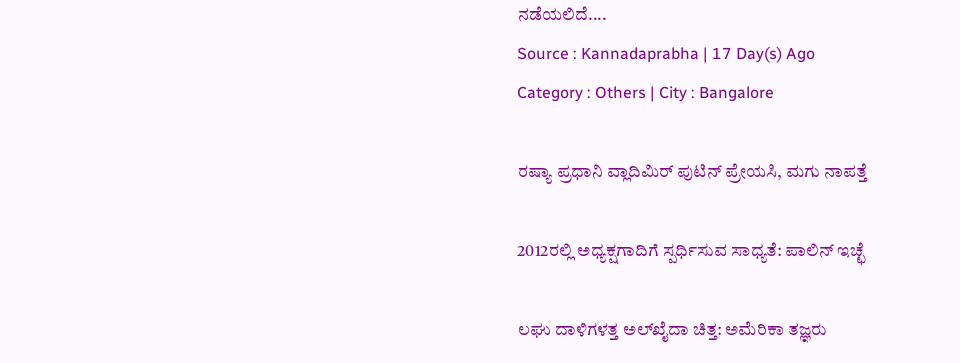ನಡೆಯಲಿದೆ....
Source : Kannadaprabha | 17 Day(s) Ago
Category : Others | City : Bangalore

ರಷ್ಯಾ ಪ್ರಧಾನಿ ವ್ಲಾದಿಮಿರ್ ಪುಟಿನ್ ಪ್ರೇಯಸಿ, ಮಗು ನಾಪತ್ತೆ

2012ರಲ್ಲಿ ಅಧ್ಯಕ್ಷಗಾದಿಗೆ ಸ್ಪರ್ಧಿಸುವ ಸಾಧ್ಯತೆ: ಪಾಲಿನ್ ಇಚ್ಛೆ

ಲಘು ದಾಳಿಗಳತ್ತ ಅಲ್‌ಖೈದಾ ಚಿತ್ತ: ಅಮೆರಿಕಾ ತಜ್ಞರು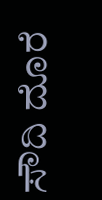ಸೌದಿ ದೊರೆ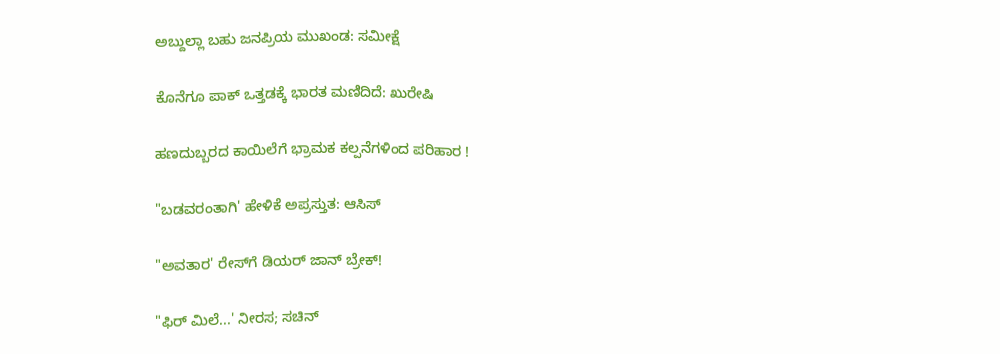ಅಬ್ದುಲ್ಲಾ ಬಹು ಜನಪ್ರಿಯ ಮುಖಂಡ: ಸಮೀಕ್ಷೆ

ಕೊನೆಗೂ ಪಾಕ್ ಒತ್ತಡಕ್ಕೆ ಭಾರತ ಮಣಿದಿದೆ: ಖುರೇಷಿ

ಹಣದುಬ್ಬರದ ಕಾಯಿಲೆಗೆ ಭ್ರಾಮಕ ಕಲ್ಪನೆಗಳಿಂದ ಪರಿಹಾರ !

"ಬಡವರಂತಾಗಿ' ಹೇಳಿಕೆ ಅಪ್ರಸ್ತುತ: ಆಸಿಸ್‌

"ಅವತಾರ' ರೇಸ್‌ಗೆ ಡಿಯರ್‌ ಜಾನ್‌ ಬ್ರೇಕ್‌!

"ಫಿರ್‌ ಮಿಲೆ...' ನೀರಸ; ಸಚಿನ್‌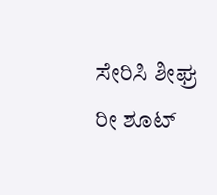ಸೇರಿಸಿ ಶೀಘ್ರ ರೀ ಶೂಟ್‌